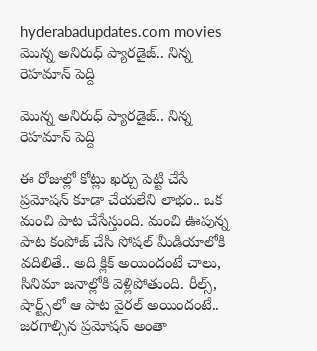hyderabadupdates.com movies మొన్న అనిరుధ్ ప్యారడైజ్.. నిన్న రెహమాన్ పెద్ది

మొన్న అనిరుధ్ ప్యారడైజ్.. నిన్న రెహమాన్ పెద్ది

ఈ రోజుల్లో కోట్లు ఖర్చు పెట్టి చేసే ప్రమోషన్ కూడా చేయలేని లాభం.. ఒక మంచి పాట చేసేస్తుంది. మంచి ఊపున్న పాట కంపోజ్ చేసి సోషల్ మీడియాలోకి వదిలితే.. అది క్లిక్ అయిందంటే చాలు, సినిమా జనాల్లోకి వెళ్లిపోతుంది. రీల్స్, షార్ట్స్‌లో ఆ పాట వైరల్ అయిందంటే.. జరగాల్సిన ప్రమోషన్ అంతా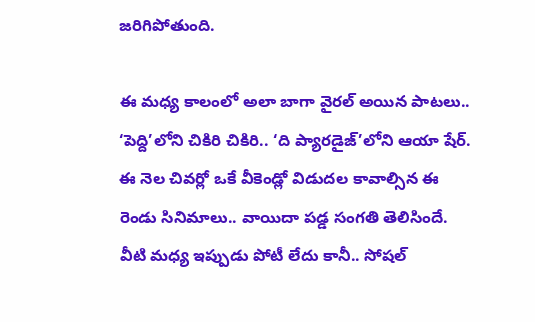జరిగిపోతుంది.

ఈ మధ్య కాలంలో అలా బాగా వైరల్ అయిన పాటలు.. ‘పెద్ది’లోని చికిరి చికిరి.. ‘ది ప్యారడైజ్’లోని ఆయా షేర్. ఈ నెల చివర్లో ఒకే వీకెండ్లో విడుదల కావాల్సిన ఈ రెండు సినిమాలు.. వాయిదా పడ్డ సంగతి తెలిసిందే. వీటి మధ్య ఇప్పుడు పోటీ లేదు కానీ.. సోషల్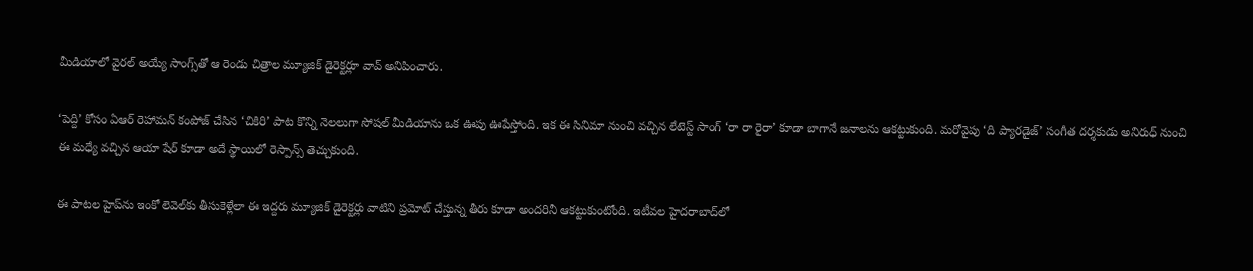మీడియాలో వైరల్ అయ్యే సాంగ్స్‌తో ఆ రెండు చిత్రాల మ్యూజిక్ డైరెక్టర్లూ వావ్ అనిపించారు.

‘పెద్ది’ కోసం ఏఆర్ రెహామన్ కంపోజ్ చేసిన ‘చికిరి’ పాట కొన్ని నెలలుగా సోషల్ మీడియాను ఒక ఊపు ఊపేస్తోంది. ఇక ఈ సినిమా నుంచి వచ్చిన లేటెస్ట్ సాంగ్ ‘రా రా రైరా’ కూడా బాగానే జనాలను ఆకట్టుకుంది. మరోవైపు ‘ది ప్యారడైజ్’ సంగీత దర్శకుడు అనిరుధ్ నుంచి ఈ మధ్యే వచ్చిన ఆయా షేర్ కూడా అదే స్థాయిలో రెస్పాన్స్ తెచ్చుకుంది.

ఈ పాటల హైప్‌ను ఇంకో లెవెల్‌కు తీసుకెళ్లేలా ఈ ఇద్దరు మ్యూజిక్ డైరెక్టర్లు వాటిని ప్రమోట్ చేస్తున్న తీరు కూడా అందరినీ ఆకట్టుకుంటోంది. ఇటీవల హైదరాబాద్‌లో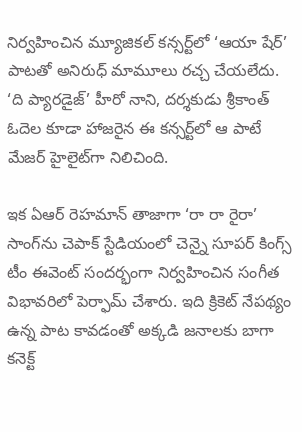నిర్వహించిన మ్యూజికల్ కన్సర్ట్‌లో ‘ఆయా షేర్’ పాటతో అనిరుధ్ మామూలు రచ్చ చేయలేదు. ‘ది ప్యారడైజ్’ హీరో నాని, దర్శకుడు శ్రీకాంత్ ఓదెల కూడా హాజరైన ఈ కన్సర్ట్‌లో ఆ పాటే మేజర్‌ హైలైట్‌గా నిలిచింది.

ఇక ఏఆర్ రెహమాన్ తాజాగా ‘రా రా రైరా’ సాంగ్‌ను చెపాక్ స్టేడియంలో చెన్నై సూపర్ కింగ్స్ టీం ఈవెంట్ సందర్భంగా నిర్వహించిన సంగీత విభావరిలో పెర్ఫామ్ చేశారు. ఇది క్రికెట్ నేపథ్యం ఉన్న పాట కావడంతో అక్కడి జనాలకు బాగా కనెక్ట్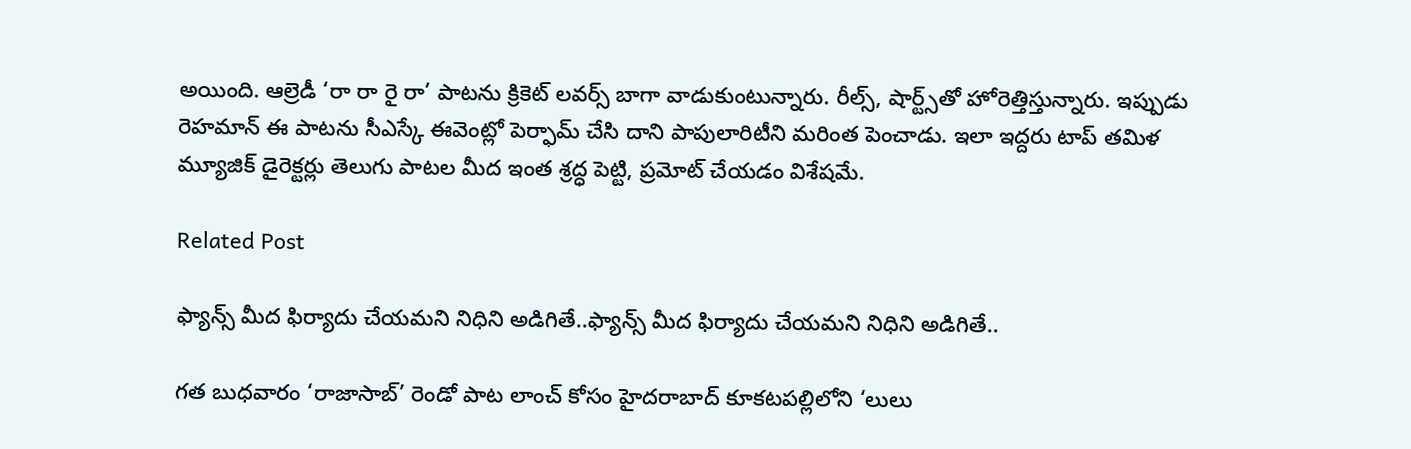అయింది. ఆల్రెడీ ‘రా రా రై రా’ పాటను క్రికెట్ లవర్స్ బాగా వాడుకుంటున్నారు. రీల్స్, షార్ట్స్‌తో హోరెత్తిస్తున్నారు. ఇప్పుడు రెహమాన్ ఈ పాటను సీఎస్కే ఈవెంట్లో పెర్ఫామ్ చేసి దాని పాపులారిటీని మరింత పెంచాడు. ఇలా ఇద్దరు టాప్ తమిళ మ్యూజిక్ డైరెక్టర్లు తెలుగు పాటల మీద ఇంత శ్రద్ధ పెట్టి, ప్రమోట్ చేయడం విశేషమే.

Related Post

ఫ్యాన్స్ మీద ఫిర్యాదు చేయ‌మ‌ని నిధిని అడిగితే..ఫ్యాన్స్ మీద ఫిర్యాదు చేయ‌మ‌ని నిధిని అడిగితే..

గ‌త బుధ‌వారం ‘రాజాసాబ్’ రెండో పాట లాంచ్ కోసం హైదరాబాద్ కూకటపల్లిలోని ‘లులు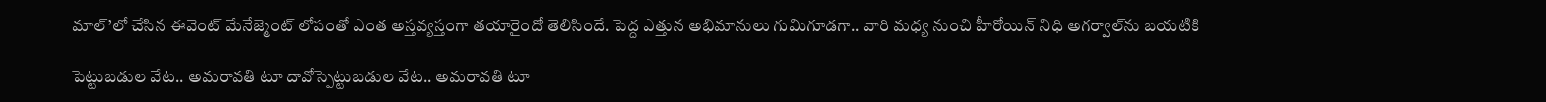మాల్’లో చేసిన ఈవెంట్ మేనేజ్మెంట్ లోపంతో ఎంత అస్తవ్యస్తంగా తయారైందో తెలిసిందే. పెద్ద ఎత్తున అభిమానులు గుమిగూడ‌గా.. వారి మ‌ధ్య నుంచి హీరోయిన్ నిధి అగర్వాల్‌ను బయటికి

పెట్టుబడుల వేట.. అమరావతి టూ దావోస్పెట్టుబడుల వేట.. అమరావతి టూ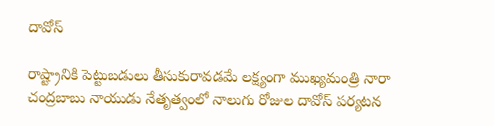దావోస్

రాష్ట్రానికి పెట్టుబడులు తీసుకురావడమే లక్ష్యంగా ముఖ్యమంత్రి నారా చంద్రబాబు నాయుడు నేతృత్వంలో నాలుగు రోజుల దావోస్ పర్యటన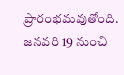ప్రారంభమవుతోంది. జనవరి 19 నుంచి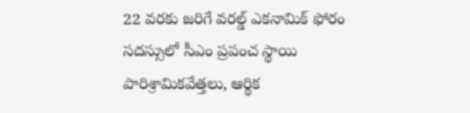22 వరకు జరిగే వరల్డ్ ఎకనామిక్ ఫోరం సదస్సులో సీఎం ప్రపంచ స్థాయి పారిశ్రామికవేత్తలు, ఆర్థిక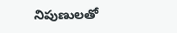నిపుణులతో